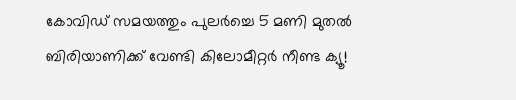കോവിഡ് സമയത്തും പുലർച്ചെ 5 മണി മുതൽ ബിരിയാണിക്ക് വേണ്ടി കിലോമീറ്റർ നീണ്ട ക്യൂ!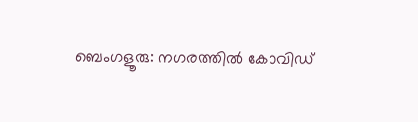ബെംഗളൂരു: നഗരത്തിൽ കോവിഡ്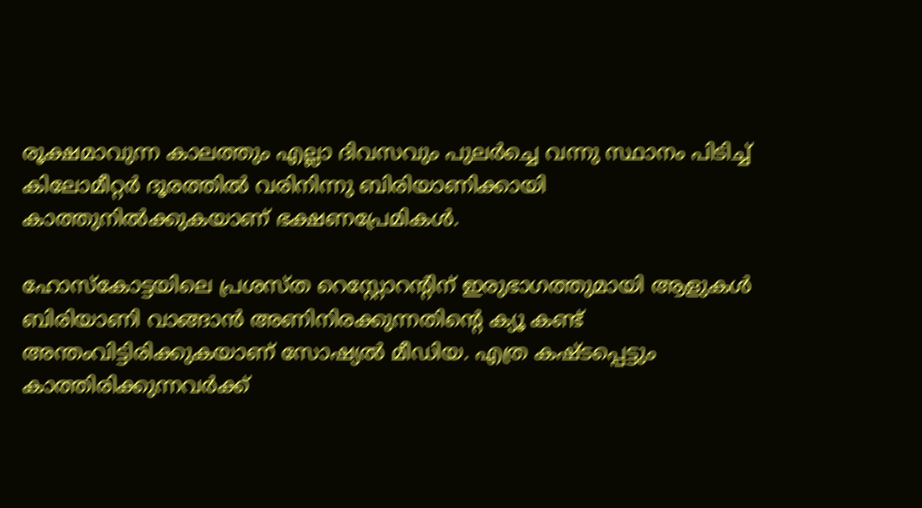രൂക്ഷമാവുന്ന കാലത്തും എല്ലാ ദിവസവും പുലര്‍ച്ചെ വന്നു സ്ഥാനം പിടിച്ച് കിലോമീറ്റര്‍ ദൂരത്തില്‍ വരിനിന്നു ബിരിയാണിക്കായി കാത്തുനില്‍ക്കുകയാണ് ഭക്ഷണപ്രേമികള്‍.

ഹോസ്‌കോട്ടയിലെ പ്രശസ്ത റെസ്റ്റോറന്റിന് ഇരുഭാഗത്തുമായി ആളുകള്‍ ബിരിയാണി വാങ്ങാന്‍ അണിനിരക്കുന്നതിന്റെ ക്യൂ കണ്ട് അന്തംവിട്ടിരിക്കുകയാണ് സോഷ്യല്‍ മീഡിയ. എത്ര കഷ്ടപ്പെട്ടും കാത്തിരിക്കുന്നവര്‍ക്ക്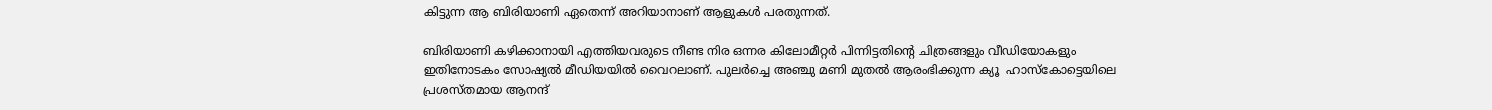കിട്ടുന്ന ആ ബിരിയാണി ഏതെന്ന് അറിയാനാണ് ആളുകള്‍ പരതുന്നത്.

ബിരിയാണി കഴിക്കാനായി എത്തിയവരുടെ നീണ്ട നിര ഒന്നര കിലോമീറ്റര്‍ പിന്നിട്ടതിന്റെ ചിത്രങ്ങളും വീഡിയോകളും ഇതിനോടകം സോഷ്യല്‍ മീഡിയയില്‍ വൈറലാണ്. പുലര്‍ച്ചെ അഞ്ചു മണി മുതല്‍ ആരംഭിക്കുന്ന ക്യൂ  ഹാസ്‌കോട്ടെയിലെ പ്രശസ്തമായ ആനന്ദ്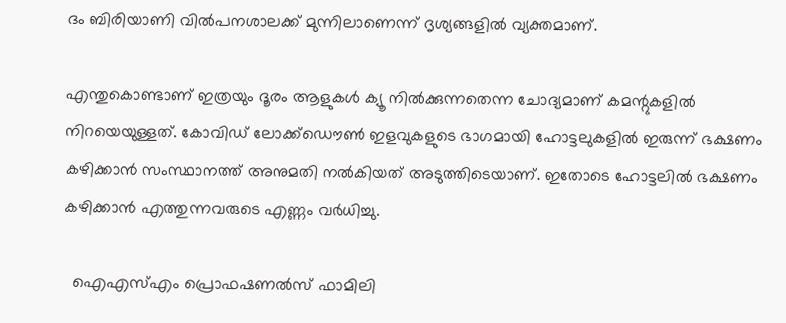ദം ബിരിയാണി വില്‍പനശാലക്ക് മുന്നിലാണെന്ന് ദൃശ്യങ്ങളില്‍ വ്യക്തമാണ്.

എന്തുകൊണ്ടാണ് ഇത്രയും ദൂരം ആളുകള്‍ ക്യൂ നില്‍ക്കുന്നതെന്ന ചോദ്യമാണ് കമന്റുകളില്‍ നിറയെയുള്ളത്. കോവിഡ് ലോക്ക്‌ഡൌണ്‍ ഇളവുകളുടെ ഭാഗമായി ഹോട്ടലുകളില്‍ ഇരുന്ന് ഭക്ഷണം കഴിക്കാന്‍ സംസ്ഥാനത്ത് അനുമതി നല്‍കിയത് അടുത്തിടെയാണ്. ഇതോടെ ഹോട്ടലില്‍ ഭക്ഷണം കഴിക്കാന്‍ എത്തുന്നവരുടെ എണ്ണം വർധിച്ചു.

  ഐഎസ്എം പ്രൊഫഷണൽസ് ഫാമിലി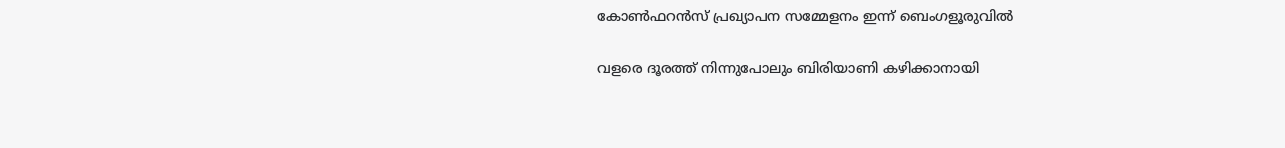കോൺഫറൻസ് പ്രഖ്യാപന സമ്മേളനം ഇന്ന് ബെംഗളൂരുവിൽ

വളരെ ദൂരത്ത് നിന്നുപോലും ബിരിയാണി കഴിക്കാനായി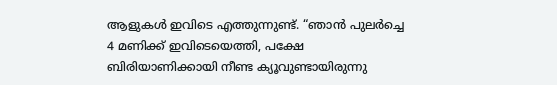ആളുകൾ ഇവിടെ എത്തുന്നുണ്ട്. “ഞാന്‍ പുലര്‍ച്ചെ 4 മണിക്ക് ഇവിടെയെത്തി, പക്ഷേ ബിരിയാണിക്കായി നീണ്ട ക്യൂവുണ്ടായിരുന്നു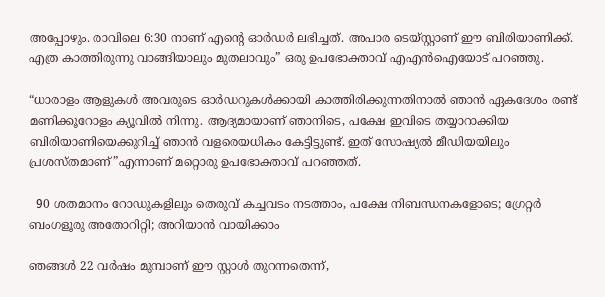അപ്പോഴും. രാവിലെ 6:30 നാണ് എന്റെ ഓര്‍ഡര്‍ ലഭിച്ചത്. അപാര ടെയ്സ്റ്റാണ് ഈ ബിരിയാണിക്ക്. എത്ര കാത്തിരുന്നു വാങ്ങിയാലും മുതലാവും” ഒരു ഉപഭോക്താവ് എഎന്‍ഐയോട് പറഞ്ഞു.

“ധാരാളം ആളുകള്‍ അവരുടെ ഓര്‍ഡറുകള്‍ക്കായി കാത്തിരിക്കുന്നതിനാല്‍ ഞാന്‍ ഏകദേശം രണ്ട് മണിക്കൂറോളം ക്യൂവില്‍ നിന്നു. ആദ്യമായാണ് ഞാനിടെ, പക്ഷേ ഇവിടെ തയ്യാറാക്കിയ ബിരിയാണിയെക്കുറിച്ച് ഞാന്‍ വളരെയധികം കേട്ടിട്ടുണ്ട്. ഇത് സോഷ്യല്‍ മീഡിയയിലും പ്രശസ്തമാണ്”എന്നാണ് മറ്റൊരു ഉപഭോക്താവ് പറഞ്ഞത്.

  90 ശതമാനം റോഡുകളിലും തെരുവ് കച്ചവടം നടത്താം, പക്ഷേ നിബന്ധനകളോടെ; ഗ്രേറ്റർ ബംഗളൂരു അതോറിറ്റി; അറിയാൻ വായിക്കാം

ഞങ്ങള്‍ 22 വര്‍ഷം മുമ്പാണ് ഈ സ്റ്റാള്‍ തുറന്നതെന്ന്,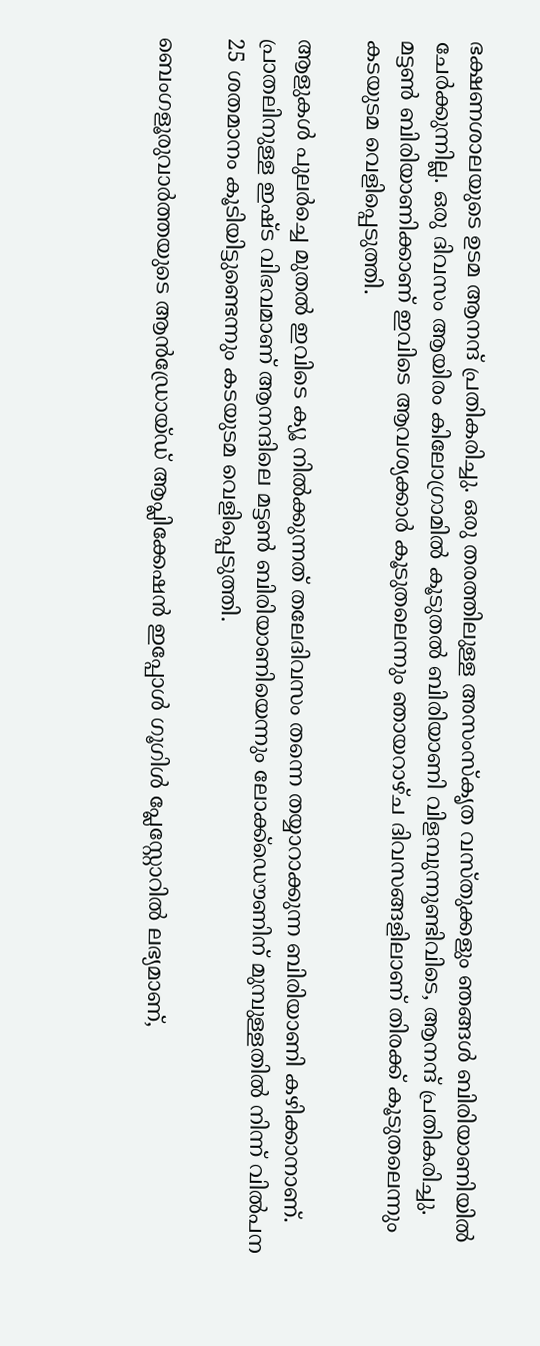ഭക്ഷണശാലയുടെ ഉടമ ആനന്ദ് പ്രതികരിച്ചു. ഒരു തരത്തിലുള്ള അസംസ്‌കൃത വസ്തുക്കളും ഞങ്ങള്‍ ബിരിയാണിയില്‍ ചേര്‍ക്കുന്നില്ല. ഒരു ദിവസം ആയിരം കിലോഗ്രാമില്‍ കൂടുതല്‍ ബിരിയാണി വിളമ്പുന്നുണ്ടിവിടെ, ആനന്ദ് പ്രതികരിച്ചു. മട്ടണ്‍ ബിരിയാണിക്കാണ് ഇവിടെ ആവശ്യക്കാര്‍ കൂടുതലെന്നും ഞായറാഴ്ച ദിവസങ്ങളിലാണ് തിരക്ക് കൂടുതലെന്നും കടയുടമ വെളിപ്പെടുത്തി.

ആളുകൾ പുലര്‍ച്ചെ മുതല്‍ ഇവിടെ ക്യൂ നില്‍ക്കുന്നത് തലേദിവസം തന്നെ തയ്യാറാക്കുന്ന ബിരിയാണി കഴിക്കാനാണ്. പ്രാതലിനുള്ള ഇഷ്ട വിഭവമാണ് ആനന്ദിലെ മട്ടണ്‍ ബിരിയാണിയെന്നും ലോക്ക്‌ഡൌണിന് മുമ്പുള്ളതില്‍ നിന്ന് വില്‍പന 25 ശതമാനം കൂടിയിട്ടുണ്ടെന്നും കടയുടമ വെളിപ്പെടുത്തി.

ബെംഗളൂരുവാർത്തയുടെ ആൻഡ്രോയ്ഡ് ആപ്ലിക്കേഷൻ ഇപ്പോൾ ഗൂഗിൾ പ്ലേസ്റ്റോറിൽ ലഭ്യമാണ്,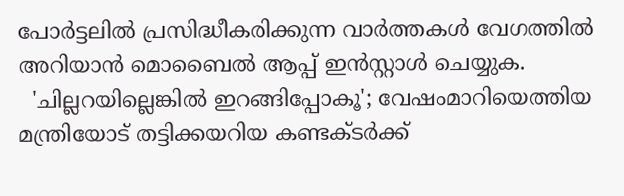പോർട്ടലിൽ പ്രസിദ്ധീകരിക്കുന്ന വാർത്തകൾ വേഗത്തിൽ അറിയാൻ മൊബൈൽ ആപ്പ് ഇൻസ്റ്റാൾ ചെയ്യുക.
  'ചില്ലറയില്ലെങ്കിൽ ഇറങ്ങിപ്പോകൂ'; വേഷംമാറിയെത്തിയ മന്ത്രിയോട് തട്ടിക്കയറിയ കണ്ടക്ടർക്ക്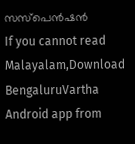സസ്‌പെൻഷൻ
If you cannot read Malayalam,Download BengaluruVartha Android app from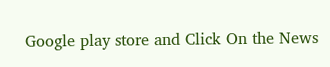Google play store and Click On the News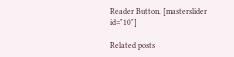Reader Button. [masterslider id="10"]

Related posts